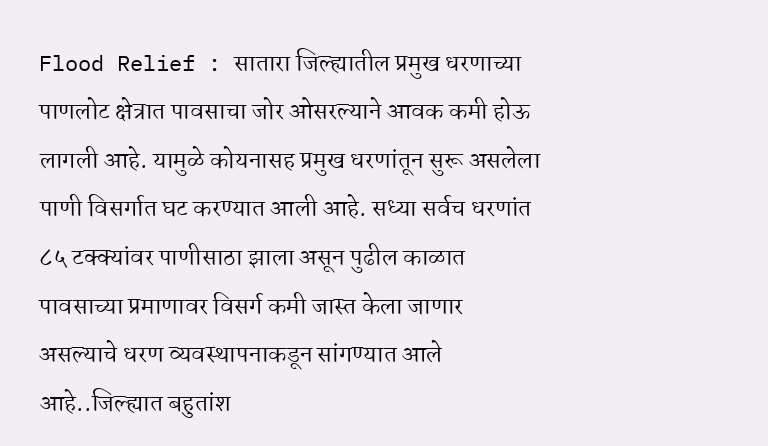Flood Relief : सातारा जिल्ह्यातील प्रमुख धरणाच्या पाणलोट क्षेत्रात पावसाचा जोर ओसरल्याने आवक कमी होऊ लागली आहे. यामुळे कोयनासह प्रमुख धरणांतून सुरू असलेला पाणी विसर्गात घट करण्यात आली आहे. सध्या सर्वच धरणांत ८५ टक्क्यांवर पाणीसाठा झाला असून पुढील काळात पावसाच्या प्रमाणावर विसर्ग कमी जास्त केला जाणार असल्याचे धरण व्यवस्थापनाकडून सांगण्यात आले आहे..जिल्ह्यात बहुतांश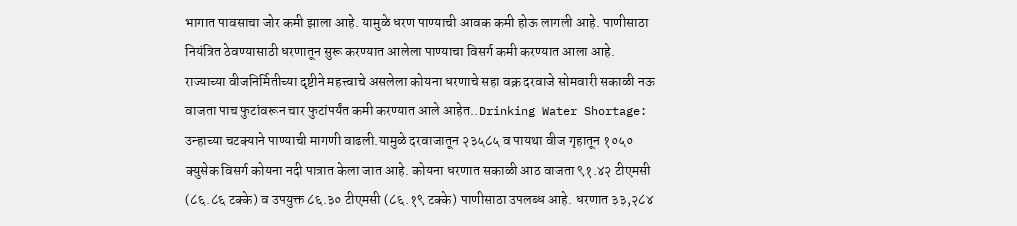भागात पावसाचा जोर कमी झाला आहे. यामुळे धरण पाण्याची आवक कमी होऊ लागली आहे. पाणीसाठा नियंत्रित ठेवण्यासाठी धरणातून सुरू करण्यात आलेला पाण्याचा विसर्ग कमी करण्यात आला आहे. राज्याच्या वीजनिर्मितीच्या दृष्टीने महत्त्वाचे असलेला कोयना धरणाचे सहा वक्र दरवाजे सोमवारी सकाळी नऊ वाजता पाच फुटांवरून चार फुटांपर्यंत कमी करण्यात आले आहेत..Drinking Water Shortage: उन्हाच्या चटक्याने पाण्याची मागणी वाढली.यामुळे दरवाजातून २३५८५ व पायथा वीज गृहातून १०५० क्युसेक विसर्ग कोयना नदी पात्रात केला जात आहे. कोयना धरणात सकाळी आठ वाजता ९१.४२ टीएमसी (८६.८६ टक्के) व उपयुक्त ८६.३० टीएमसी (८६.१९ टक्के) पाणीसाठा उपलब्ध आहे. धरणात ३३,२८४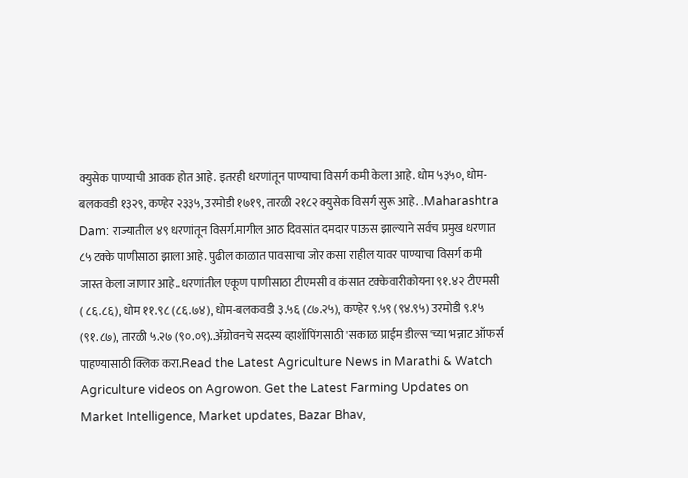क्युसेक पाण्याची आवक होत आहे. इतरही धरणांतून पाण्याचा विसर्ग कमी केला आहे. धोम ५३५०, धोम-बलकवडी १३२९, कण्हेर २३३५, उरमोडी १७१९, तारळी २१८२ क्युसेक विसर्ग सुरू आहे. .Maharashtra Dam: राज्यातील ४९ धरणांतून विसर्ग.मागील आठ दिवसांत दमदार पाऊस झाल्याने सर्वच प्रमुख धरणात ८५ टक्के पाणीसाठा झाला आहे. पुढील काळात पावसाचा जोर कसा राहील यावर पाण्याचा विसर्ग कमी जास्त केला जाणार आहे..धरणांतील एकूण पाणीसाठा टीएमसी व कंसात टक्केवारीकोयना ९१.४२ टीएमसी ( ८६.८६), धोम ११.९८ (८६.७४), धोम-बलकवडी ३.५६ (८७.२५), कण्हेर ९.५९ (९४.९५) उरमोडी ९.१५ (९१.८७), तारळी ५.२७ (९०.०९)..ॲग्रोवनचे सदस्य व्हाशॉपिंगसाठी 'सकाळ प्राईम डील्स'च्या भन्नाट ऑफर्स पाहण्यासाठी क्लिक करा.Read the Latest Agriculture News in Marathi & Watch Agriculture videos on Agrowon. Get the Latest Farming Updates on Market Intelligence, Market updates, Bazar Bhav,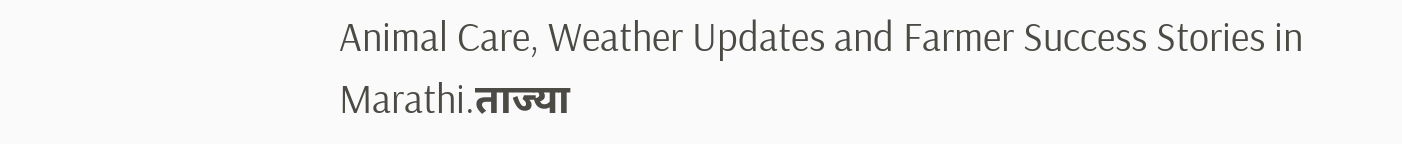Animal Care, Weather Updates and Farmer Success Stories in Marathi.ताज्या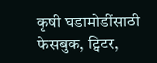कृषी घडामोडींसाठी फेसबुक, ट्विटर,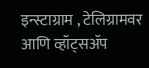इन्स्टाग्राम , टेलिग्रामवर आणि व्हॉट्सॲप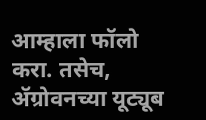आम्हाला फॉलो करा. तसेच, ॲग्रोवनच्या यूट्यूब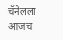चॅनेलला आजच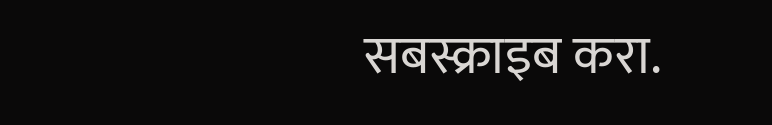सबस्क्राइब करा.